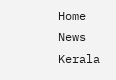Home News Kerala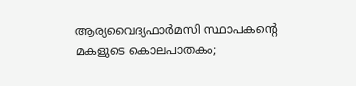ആര്യവൈദ്യഫാര്‍മസി സ്ഥാപകന്റെ മകളുടെ കൊലപാതകം;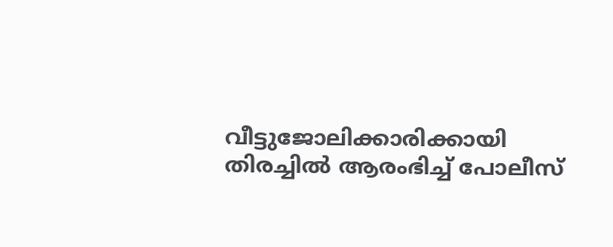വീട്ടുജോലിക്കാരിക്കായി തിരച്ചില്‍ ആരംഭിച്ച് പോലീസ്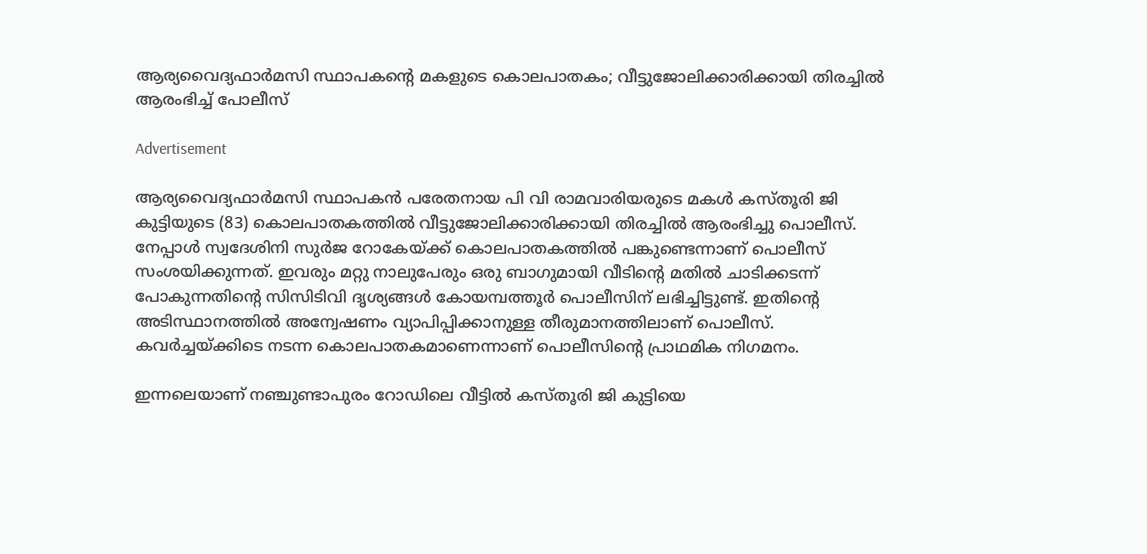ആര്യവൈദ്യഫാര്‍മസി സ്ഥാപകന്റെ മകളുടെ കൊലപാതകം; വീട്ടുജോലിക്കാരിക്കായി തിരച്ചില്‍ ആരംഭിച്ച് പോലീസ്

Advertisement

ആര്യവൈദ്യഫാര്‍മസി സ്ഥാപകന്‍ പരേതനായ പി വി രാമവാരിയരുടെ മകള്‍ കസ്തൂരി ജി കുട്ടിയുടെ (83) കൊലപാതകത്തില്‍ വീട്ടുജോലിക്കാരിക്കായി തിരച്ചില്‍ ആരംഭിച്ചു പൊലീസ്. നേപ്പാള്‍ സ്വദേശിനി സുര്‍ജ റോകേയ്ക്ക് കൊലപാതകത്തില്‍ പങ്കുണ്ടെന്നാണ് പൊലീസ് സംശയിക്കുന്നത്. ഇവരും മറ്റു നാലുപേരും ഒരു ബാഗുമായി വീടിന്റെ മതില്‍ ചാടിക്കടന്ന് പോകുന്നതിന്റെ സിസിടിവി ദൃശ്യങ്ങള്‍ കോയമ്പത്തൂര്‍ പൊലീസിന് ലഭിച്ചിട്ടുണ്ട്. ഇതിന്റെ അടിസ്ഥാനത്തില്‍ അന്വേഷണം വ്യാപിപ്പിക്കാനുള്ള തീരുമാനത്തിലാണ് പൊലീസ്. കവര്‍ച്ചയ്ക്കിടെ നടന്ന കൊലപാതകമാണെന്നാണ് പൊലീസിന്റെ പ്രാഥമിക നിഗമനം.

ഇന്നലെയാണ് നഞ്ചുണ്ടാപുരം റോഡിലെ വീട്ടില്‍ കസ്തൂരി ജി കുട്ടിയെ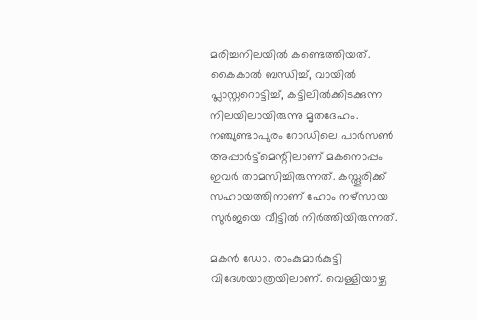മരിച്ചനിലയില്‍ കണ്ടെത്തിയത്. കൈകാല്‍ ബന്ധിച്ച്, വായില്‍ പ്ലാസ്റ്ററൊട്ടിച്ച്, കട്ടിലില്‍ക്കിടക്കുന്ന നിലയിലായിരുന്നു മൃതദേഹം. നഞ്ചുണ്ടാപുരം റോഡിലെ പാര്‍സണ്‍ അപ്പാര്‍ട്ട്മെന്റിലാണ് മകനൊപ്പം ഇവര്‍ താമസിച്ചിരുന്നത്. കസ്തൂരിക്ക് സഹായത്തിനാണ് ഹോം നഴ്‌സായ സുര്‍ജയെ വീട്ടില്‍ നിര്‍ത്തിയിരുന്നത്.

മകന്‍ ഡോ. രാംകുമാര്‍കുട്ടി വിദേശയാത്രയിലാണ്. വെള്ളിയാഴ്ച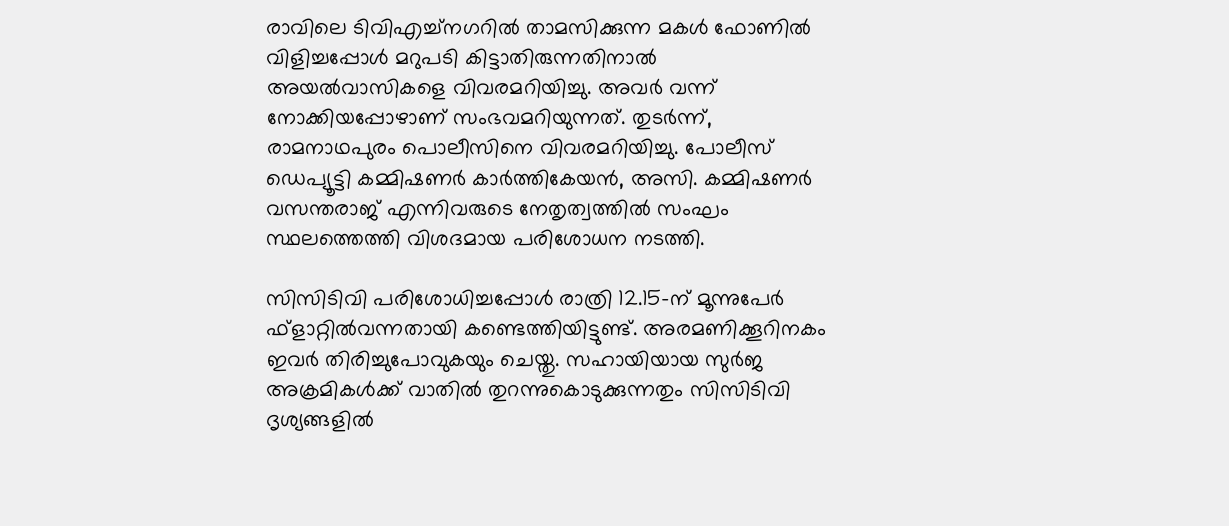രാവിലെ ടിവിഎച്ച്‌നഗറില്‍ താമസിക്കുന്ന മകള്‍ ഫോണില്‍ വിളിച്ചപ്പോള്‍ മറുപടി കിട്ടാതിരുന്നതിനാല്‍ അയല്‍വാസികളെ വിവരമറിയിച്ചു. അവര്‍ വന്ന് നോക്കിയപ്പോഴാണ് സംഭവമറിയുന്നത്. തുടര്‍ന്ന്, രാമനാഥപുരം പൊലീസിനെ വിവരമറിയിച്ചു. പോലീസ് ഡെപ്യൂട്ടി കമ്മിഷണര്‍ കാര്‍ത്തികേയന്‍, അസി. കമ്മിഷണര്‍ വസന്തരാജ് എന്നിവരുടെ നേതൃത്വത്തില്‍ സംഘം സ്ഥലത്തെത്തി വിശദമായ പരിശോധന നടത്തി.

സിസിടിവി പരിശോധിച്ചപ്പോള്‍ രാത്രി 12.15-ന് മൂന്നുപേര്‍ ഫ്‌ളാറ്റില്‍വന്നതായി കണ്ടെത്തിയിട്ടുണ്ട്. അരമണിക്കൂറിനകം ഇവര്‍ തിരിച്ചുപോവുകയും ചെയ്തു. സഹായിയായ സുര്‍ജ അക്രമികള്‍ക്ക് വാതില്‍ തുറന്നുകൊടുക്കുന്നതും സിസിടിവി ദൃശ്യങ്ങളില്‍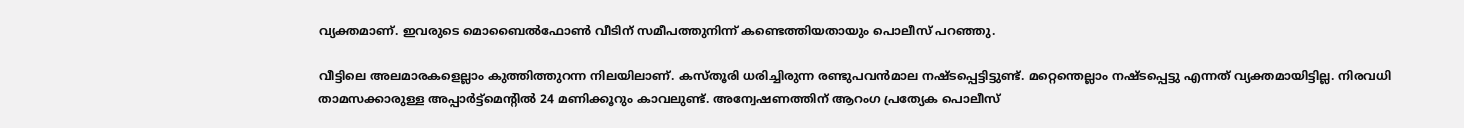വ്യക്തമാണ്. ഇവരുടെ മൊബൈല്‍ഫോണ്‍ വീടിന് സമീപത്തുനിന്ന് കണ്ടെത്തിയതായും പൊലീസ് പറഞ്ഞു.

വീട്ടിലെ അലമാരകളെല്ലാം കുത്തിത്തുറന്ന നിലയിലാണ്. കസ്തൂരി ധരിച്ചിരുന്ന രണ്ടുപവന്‍മാല നഷ്ടപ്പെട്ടിട്ടുണ്ട്. മറ്റെന്തെല്ലാം നഷ്ടപ്പെട്ടു എന്നത് വ്യക്തമായിട്ടില്ല. നിരവധി താമസക്കാരുള്ള അപ്പാര്‍ട്ട്മെന്റില്‍ 24 മണിക്കൂറും കാവലുണ്ട്. അന്വേഷണത്തിന് ആറംഗ പ്രത്യേക പൊലീസ്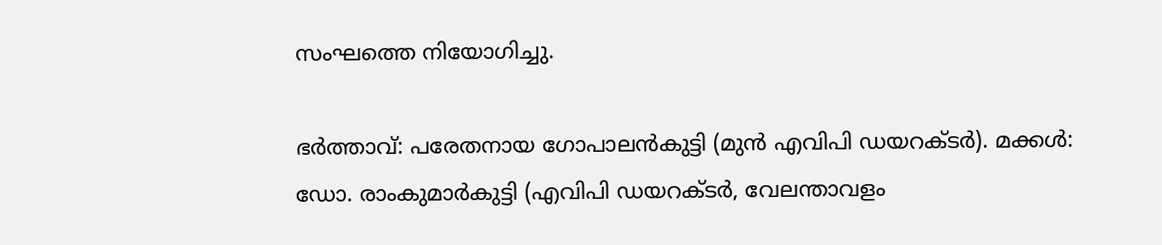സംഘത്തെ നിയോഗിച്ചു.

ഭര്‍ത്താവ്: പരേതനായ ഗോപാലന്‍കുട്ടി (മുന്‍ എവിപി ഡയറക്ടര്‍). മക്കള്‍: ഡോ. രാംകുമാര്‍കുട്ടി (എവിപി ഡയറക്ടര്‍, വേലന്താവളം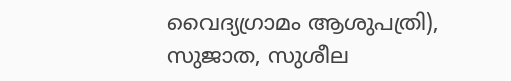വൈദ്യഗ്രാമം ആശുപത്രി), സുജാത, സുശീല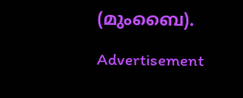(മുംബൈ).

Advertisement